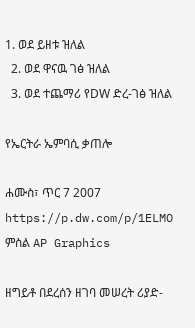1. ወደ ይዘቱ ዝለል
  2. ወደ ዋናዉ ገፅ ዝለል
  3. ወደ ተጨማሪ የDW ድረ-ገፅ ዝለል

የኤርትራ ኤምባሲ ቃጠሎ

ሐሙስ፣ ጥር 7 2007
https://p.dw.com/p/1ELMO
ምስል AP Graphics

ዘግይቶ በደረሰን ዘገባ መሠረት ሪያድ-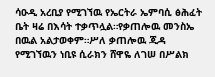ሳዑዲ አረቢያ የሚገኘዉ የኤርትራ ኤምባሲ ፅሕፈት ቤት ዛሬ በእሳት ተቃጥሏል።የቃጠሎዉ መንስኤ በዉል አልታወቀም።ሥለ ቃጠሎዉ ጂዳ የሚገኘዉን ነቢዩ ሲራክን ሸዋዬ ለገሠ በሥልክ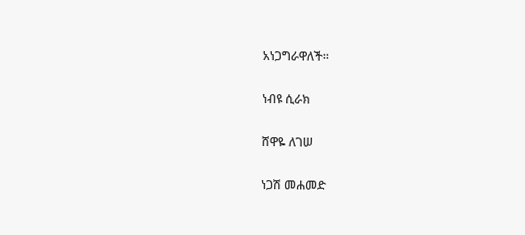አነጋግራዋለች።

ነብዩ ሲራክ

ሸዋዬ ለገሠ

ነጋሽ መሐመድ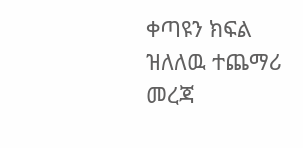ቀጣዩን ክፍል ዝለለዉ ተጨማሪ መረጃ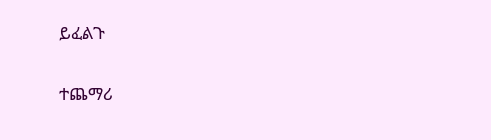ይፈልጉ

ተጨማሪ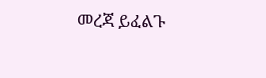መረጃ ይፈልጉ